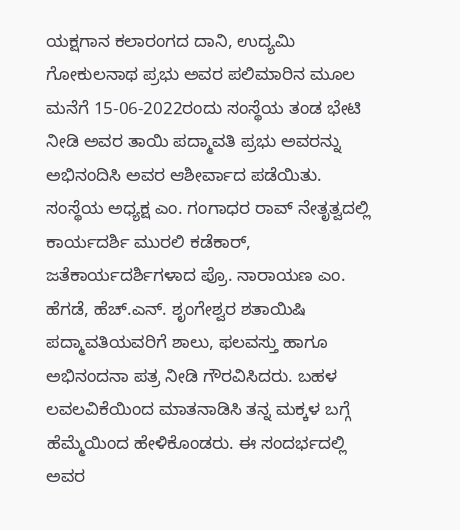ಯಕ್ಷಗಾನ ಕಲಾರಂಗದ ದಾನಿ, ಉದ್ಯಮಿ ಗೋಕುಲನಾಥ ಪ್ರಭು ಅವರ ಪಲಿಮಾರಿನ ಮೂಲ ಮನೆಗೆ 15-06-2022ರಂದು ಸಂಸ್ಥೆಯ ತಂಡ ಭೇಟಿ ನೀಡಿ ಅವರ ತಾಯಿ ಪದ್ಮಾವತಿ ಪ್ರಭು ಅವರನ್ನು ಅಭಿನಂದಿಸಿ ಅವರ ಆಶೀರ್ವಾದ ಪಡೆಯಿತು. ಸಂಸ್ಥೆಯ ಅಧ್ಯಕ್ಷ ಎಂ. ಗಂಗಾಧರ ರಾವ್ ನೇತೃತ್ವದಲ್ಲಿ ಕಾರ್ಯದರ್ಶಿ ಮುರಲಿ ಕಡೆಕಾರ್, ಜತೆಕಾರ್ಯದರ್ಶಿಗಳಾದ ಪ್ರೊ. ನಾರಾಯಣ ಎಂ. ಹೆಗಡೆ, ಹೆಚ್.ಎನ್. ಶೃಂಗೇಶ್ವರ ಶತಾಯಿಷಿ ಪದ್ಮಾವತಿಯವರಿಗೆ ಶಾಲು, ಫಲವಸ್ತು ಹಾಗೂ ಅಭಿನಂದನಾ ಪತ್ರ ನೀಡಿ ಗೌರವಿಸಿದರು. ಬಹಳ ಲವಲವಿಕೆಯಿಂದ ಮಾತನಾಡಿಸಿ ತನ್ನ ಮಕ್ಕಳ ಬಗ್ಗೆ ಹೆಮ್ಮೆಯಿಂದ ಹೇಳಿಕೊಂಡರು. ಈ ಸಂದರ್ಭದಲ್ಲಿ ಅವರ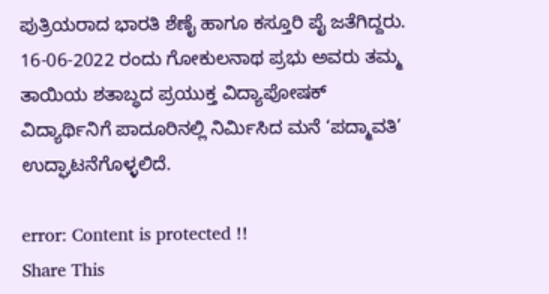ಪುತ್ರಿಯರಾದ ಭಾರತಿ ಶೆಣೈ ಹಾಗೂ ಕಸ್ತೂರಿ ಪೈ ಜತೆಗಿದ್ದರು. 16-06-2022 ರಂದು ಗೋಕುಲನಾಥ ಪ್ರಭು ಅವರು ತಮ್ಮ ತಾಯಿಯ ಶತಾಬ್ಧದ ಪ್ರಯುಕ್ತ ವಿದ್ಯಾಪೋಷಕ್ ವಿದ್ಯಾರ್ಥಿನಿಗೆ ಪಾದೂರಿನಲ್ಲಿ ನಿರ್ಮಿಸಿದ ಮನೆ ‘ಪದ್ಮಾವತಿ’ ಉದ್ಘಾಟನೆಗೊಳ್ಳಲಿದೆ.

error: Content is protected !!
Share This